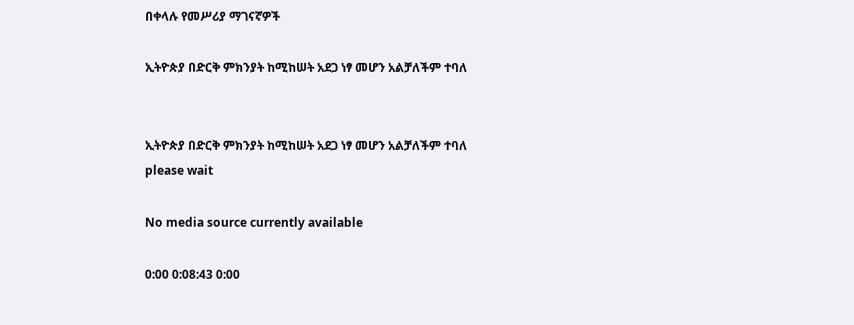በቀላሉ የመሥሪያ ማገናኛዎች

ኢትዮጵያ በድርቅ ምክንያት ከሚከሠት አደጋ ነፃ መሆን አልቻለችም ተባለ


ኢትዮጵያ በድርቅ ምክንያት ከሚከሠት አደጋ ነፃ መሆን አልቻለችም ተባለ
please wait

No media source currently available

0:00 0:08:43 0:00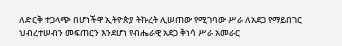ለድርቅ ተጋላጭ በሆነችዋ ኢትዮጵያ ትኩረት ሊሠጠው የሚገባው ሥራ ለአደጋ የማይበገር ህብረተሠብን መፍጠርን እንደሆነ የብሔራዊ አደጋ ቅነሳ ሥራ አመራር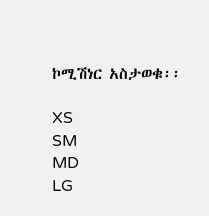ኮሚሽነር አስታወቁ፡፡

XS
SM
MD
LG